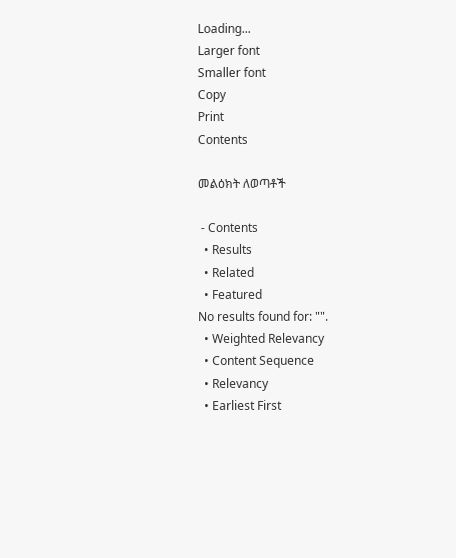Loading...
Larger font
Smaller font
Copy
Print
Contents

መልዕክት ለወጣቶች

 - Contents
  • Results
  • Related
  • Featured
No results found for: "".
  • Weighted Relevancy
  • Content Sequence
  • Relevancy
  • Earliest First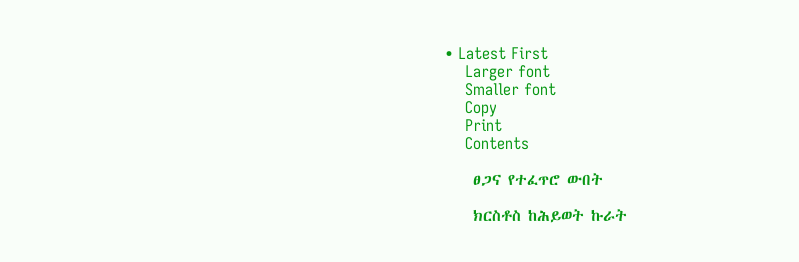• Latest First
    Larger font
    Smaller font
    Copy
    Print
    Contents

    ፀጋና የተፈጥሮ ውበት

    ክርስቶስ ከሕይወት ኩራት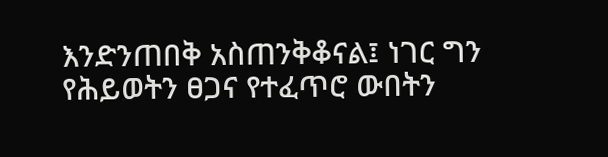እንድንጠበቅ አስጠንቅቆናል፤ ነገር ግን የሕይወትን ፀጋና የተፈጥሮ ውበትን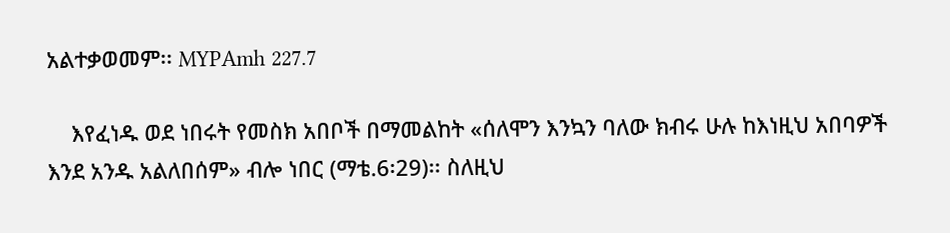አልተቃወመም፡፡ MYPAmh 227.7

    እየፈነዱ ወደ ነበሩት የመስክ አበቦች በማመልከት «ሰለሞን እንኳን ባለው ክብሩ ሁሉ ከእነዚህ አበባዎች እንደ አንዱ አልለበሰም» ብሎ ነበር (ማቴ.6፡29)፡፡ ስለዚህ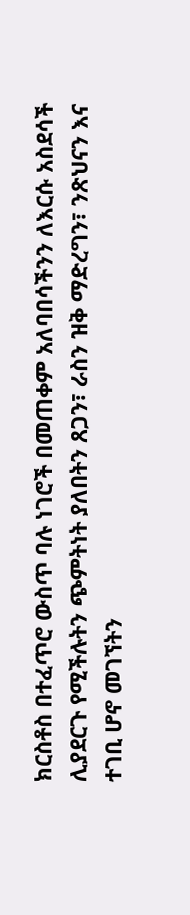ክርስቶስ በተፈጥሮ ውስጥ ባሉ ነገሮች በመጠቀም አለባበሳችንን ለእርሱ አስደሳች ሊያደርጉ የሚችሉትን ጭምትነት ያለበትን ጸጋን፣ ራስን ዝቅ ማድረግን፣ ንጽህናን እና ተገቢ ሆኖ መገኘትን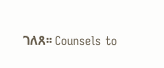ገለጸ፡፡ Counsels to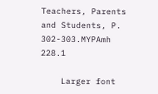Teachers, Parents and Students, P. 302-303.MYPAmh 228.1

    Larger font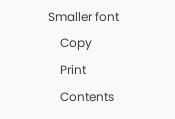Smaller font
    Copy
    Print
    Contents